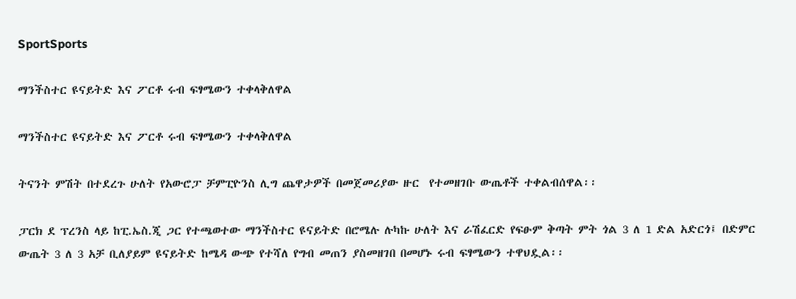SportSports

ማንችስተር ዩናይትድ እና ፖርቶ ሩብ ፍፃሜውን ተቀላቅለዋል

ማንችስተር ዩናይትድ እና ፖርቶ ሩብ ፍፃሜውን ተቀላቅለዋል

ትናንት ምሽት በተደረጉ ሁለት የአውሮፓ ቻምፒዮንስ ሊግ ጨዋታዎች በመጀመሪያው ዙር  የተመዘገቡ ውጤቶች ተቀልብሰዋል፡፡

ፓርክ ደ ፕረንስ ላይ ከፒ.ኤስ.ጂ ጋር የተጫወተው ማንችስተር ዩናይትድ በሮሜሉ ሉካኩ ሁለት እና ራሽፈርድ የፍፁም ቅጣት ምት ጎል 3 ለ 1 ድል አድርጎ፤ በድምር ውጤት 3 ለ 3 አቻ ቢለያይም ዩናይትድ ከሜዳ ውጭ የተሻለ የግብ መጠን ያስመዘገበ በመሆኑ ሩብ ፍፃሜውን ተዋህዷል፡፡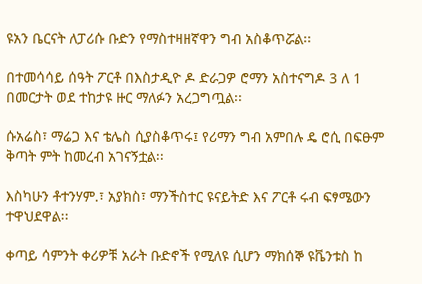ዩአን ቤርናት ለፓሪሱ ቡድን የማስተዛዘኛዋን ግብ አስቆጥሯል፡፡

በተመሳሳይ ሰዓት ፖርቶ በእስታዲዮ ዶ ድራጋዎ ሮማን አስተናግዶ 3 ለ 1 በመርታት ወደ ተከታዩ ዙር ማለፉን አረጋግጧል፡፡

ሱአሬስ፣ ማሬጋ እና ቴሌስ ሲያስቆጥሩ፤ የሪማን ግብ አምበሉ ዴ ሮሲ በፍፁም ቅጣት ምት ከመረብ አገናኝቷል፡፡

እስካሁን ቶተንሃም.፣ አያክስ፣ ማንችስተር ዩናይትድ እና ፖርቶ ሩብ ፍፃሜውን ተዋህደዋል፡፡

ቀጣይ ሳምንት ቀሪዎቹ አራት ቡድኖች የሚለዩ ሲሆን ማክሰኞ ዩቬንቱስ ከ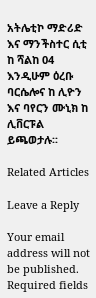አትሌቲኮ ማድሪድ እና ማንችስተር ሲቲ ከ ሻልከ 04 እንዲሁም ዕረቡ ባርሴሎና ከ ሊዮን እና ባየርን ሙኒክ ከ ሊቨርፑል ይጫወታሉ፡፡

Related Articles

Leave a Reply

Your email address will not be published. Required fields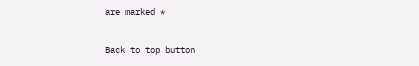are marked *

Back to top button